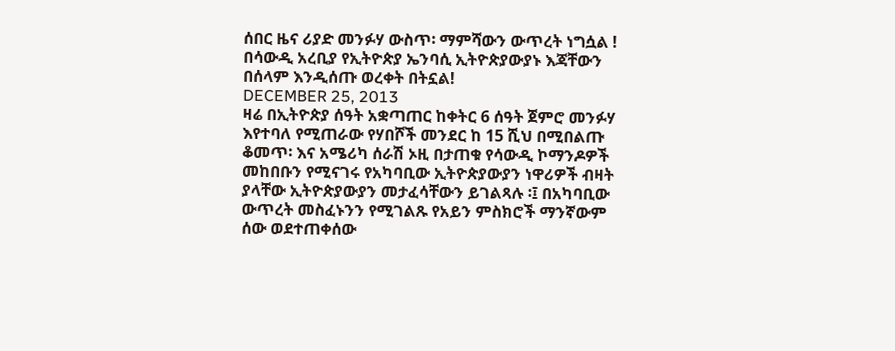ሰበር ዜና ሪያድ መንፉሃ ውስጥ፡ ማምሻውን ውጥረት ነግሷል ! በሳውዲ አረቢያ የኢትዮጵያ ኤንባሲ ኢትዮጵያውያኑ እጃቸውን በሰላም እንዲሰጡ ወረቀት በትኗል!
DECEMBER 25, 2013
ዛሬ በኢትዮጵያ ሰዓት አቋጣጠር ከቀትር 6 ሰዓት ጀምሮ መንፉሃ እየተባለ የሚጠራው የሃበሾች መንደር ከ 15 ሺህ በሚበልጡ ቆመጥ፡ እና አሜሪካ ሰራሽ ኦዚ በታጠቁ የሳውዲ ኮማንዶዎች መከበቡን የሚናገሩ የአካባቢው ኢትዮጵያውያን ነዋሪዎች ብዛት ያላቸው ኢትዮጵያውያን መታፈሳቸውን ይገልጻሉ ፡፤ በአካባቢው ውጥረት መስፈኑንን የሚገልጹ የአይን ምስክሮች ማንኛውም ሰው ወደተጠቀሰው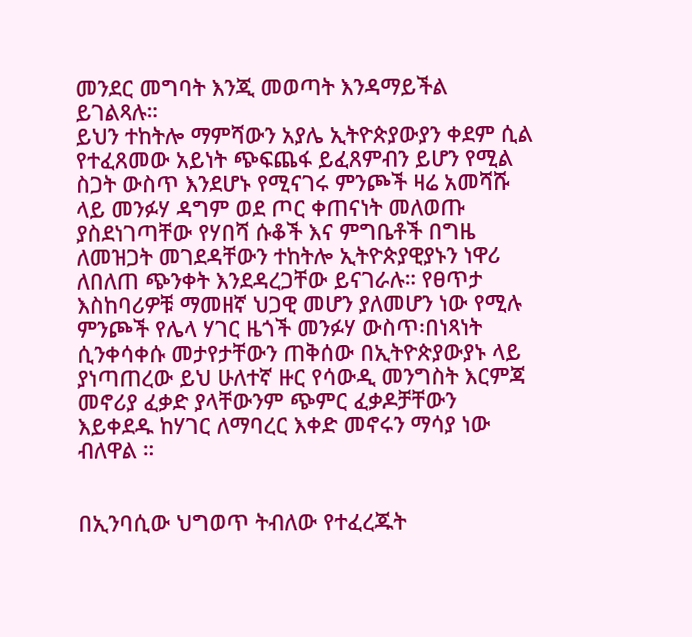መንደር መግባት እንጂ መወጣት እንዳማይችል ይገልጻሉ።
ይህን ተከትሎ ማምሻውን አያሌ ኢትዮጵያውያን ቀደም ሲል የተፈጸመው አይነት ጭፍጨፋ ይፈጸምብን ይሆን የሚል ስጋት ውስጥ እንደሆኑ የሚናገሩ ምንጮች ዛሬ አመሻሹ ላይ መንፉሃ ዳግም ወደ ጦር ቀጠናነት መለወጡ ያስደነገጣቸው የሃበሻ ሱቆች እና ምግቤቶች በግዜ ለመዝጋት መገደዳቸውን ተከትሎ ኢትዮጵያዊያኑን ነዋሪ ለበለጠ ጭንቀት እንደዳረጋቸው ይናገራሉ። የፀጥታ እስከባሪዎቹ ማመዘኛ ህጋዊ መሆን ያለመሆን ነው የሚሉ ምንጮች የሌላ ሃገር ዜጎች መንፉሃ ውስጥ፡በነጻነት ሲንቀሳቀሱ መታየታቸውን ጠቅሰው በኢትዮጵያውያኑ ላይ ያነጣጠረው ይህ ሁለተኛ ዙር የሳውዲ መንግስት እርምጃ መኖሪያ ፈቃድ ያላቸውንም ጭምር ፈቃዶቻቸውን እይቀደዱ ከሃገር ለማባረር እቀድ መኖሩን ማሳያ ነው ብለዋል ።


በኢንባሲው ህግወጥ ትብለው የተፈረጁት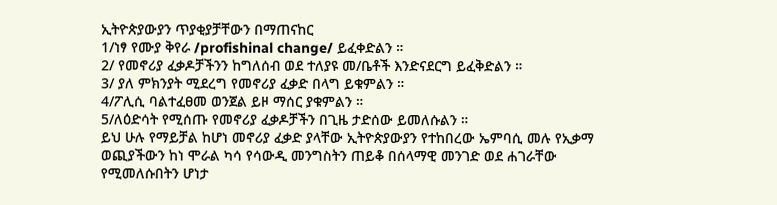ኢትዮጵያውያን ጥያቂያቻቸውን በማጠናከር
1/ነፃ የሙያ ቅየራ /profishinal change/ ይፈቀድልን ።
2/ የመኖሪያ ፈቃዶቻችንን ከግለሰብ ወደ ተለያዩ መ/ቤቶች እንድናደርግ ይፈቅድልን ።
3/ ያለ ምክንያት ሚደረግ የመኖሪያ ፈቃድ በላግ ይቁምልን ።
4/ፖሊሲ ባልተፈፀመ ወንጀል ይዞ ማሰር ያቁምልን ።
5/ለዕድሳት የሚሰጡ የመኖሪያ ፈቃዶቻችን በጊዜ ታድሰው ይመለሱልን ።
ይህ ሁሉ የማይቻል ከሆነ መኖሪያ ፈቃድ ያላቸው ኢትዮጵያውያን የተከበረው ኤምባሲ መሉ የኢቃማ ወጪያችውን ከነ ሞራል ካሳ የሳውዲ መንግስትን ጠይቆ በሰላማዊ መንገድ ወደ ሐገራቸው የሚመለሱበትን ሆነታ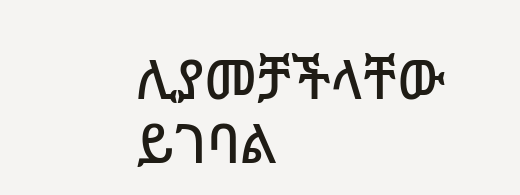ሊያመቻችላቸው ይገባል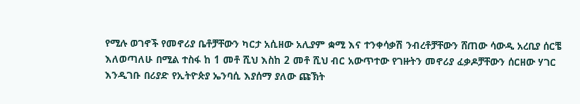የሚሉ ወገኖች የመኖሪያ ቤቶቻቸውን ካርታ አሲዘው አሊያም ቋሚ እና ተንቀሳቃሽ ንብረቶቻቸውን ሸጠው ሳውዲ አረቢያ ሰርቼ እለወጣለሁ በሚል ተስፋ ከ 1 መቶ ሺህ እስከ 2 መቶ ሺህ ብር አውጥተው የገዙትን መኖሪያ ፈቃዶቻቸውን ሰርዘው ሃገር እንዲገቡ በሪያድ የኢትዮጵያ ኤንባሲ እያሰማ ያለው ጩኽት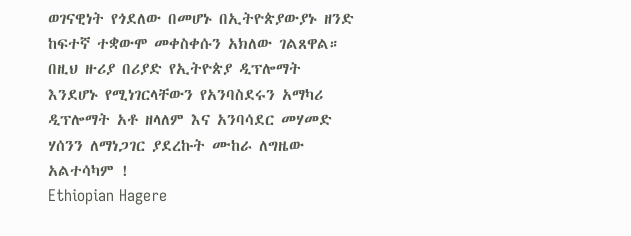ወገናዊነት የጎደለው በመሆኑ በኢትዮጵያውያኑ ዘንድ ከፍተኛ ተቋውሞ መቀስቀሱን አክለው ገልጸዋል።
በዚህ ዙሪያ በሪያድ የኢትዮጵያ ዲፕሎማት እንደሆኑ የሚነገርላቸውን የአንባስደሩን አማካሪ ዲፕሎማት አቶ ዘላለም እና አንባሳደር መሃመድ ሃሰንን ለማነጋገር ያደረኩት ሙከራ ለግዜው አልተሳካም !
Ethiopian Hagere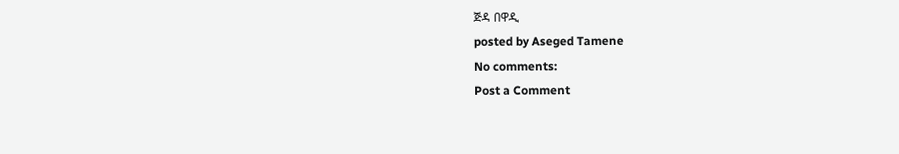ጅዳ በዋዲ
posted by Aseged Tamene
No comments:
Post a Comment